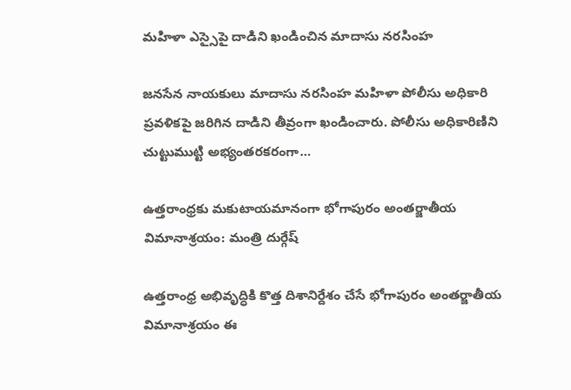మహిళా ఎస్సైపై దాడిని ఖండించిన మాదాసు నరసింహ

జనసేన నాయకులు మాదాసు నరసింహ మహిళా పోలీసు అధికారి ప్రవళికపై జరిగిన దాడిని తీవ్రంగా ఖండించారు. పోలీసు అధికారిణిని చుట్టుముట్టి అభ్యంతరకరంగా…

ఉత్తరాంధ్రకు మకుటాయమానంగా భోగాపురం అంతర్జాతీయ విమానాశ్రయం: మంత్రి దుర్గేష్

ఉత్తరాంధ్ర అభివృద్ధికి కొత్త దిశానిర్దేశం చేసే భోగాపురం అంతర్జాతీయ విమానాశ్రయం ఈ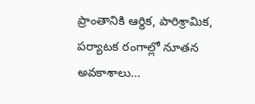ప్రాంతానికి ఆర్థిక, పారిశ్రామిక, పర్యాటక రంగాల్లో నూతన అవకాశాలు…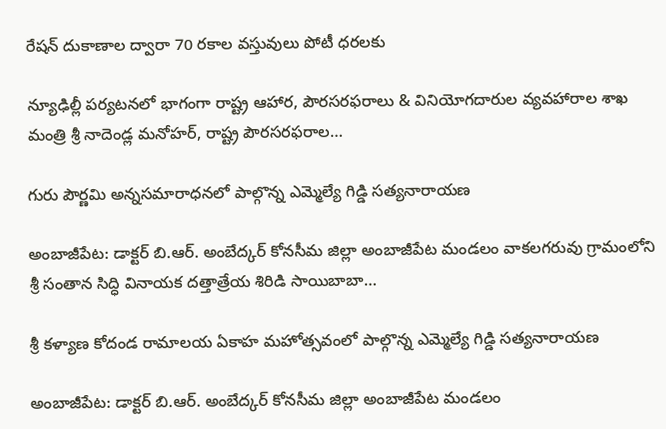రేషన్ దుకాణాల ద్వారా 70 రకాల వస్తువులు పోటీ ధరలకు

న్యూఢిల్లీ పర్యటనలో భాగంగా రాష్ట్ర ఆహార, పౌరసరఫరాలు & వినియోగదారుల వ్యవహారాల శాఖ మంత్రి శ్రీ నాదెండ్ల మనోహర్, రాష్ట్ర పౌరసరఫరాల…

గురు పౌర్ణమి అన్నసమారాధనలో పాల్గొన్న ఎమ్మెల్యే గిడ్డి సత్యనారాయణ

అంబాజీపేట: డాక్టర్ బి.ఆర్. అంబేద్కర్ కోనసీమ జిల్లా అంబాజీపేట మండలం వాకలగరువు గ్రామంలోని శ్రీ సంతాన సిద్ధి వినాయక దత్తాత్రేయ శిరిడి సాయిబాబా…

శ్రీ కళ్యాణ కోదండ రామాలయ ఏకాహ మహోత్సవంలో పాల్గొన్న ఎమ్మెల్యే గిడ్డి సత్యనారాయణ

అంబాజీపేట: డాక్టర్ బి.ఆర్. అంబేద్కర్ కోనసీమ జిల్లా అంబాజీపేట మండలం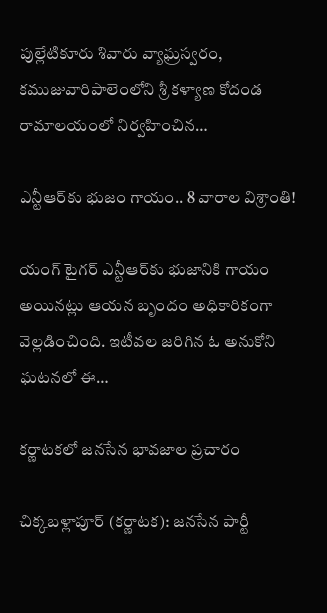పుల్లేటికూరు శివారు వ్యాఘ్రస్వరం, కముజువారిపాలెంలోని శ్రీ కళ్యాణ కోదండ రామాలయంలో నిర్వహించిన…

ఎన్టీఆర్‌కు భుజం గాయం.. 8 వారాల విశ్రాంతి!

యంగ్ టైగర్ ఎన్టీఆర్‌కు భుజానికి గాయం అయినట్లు ఆయన బృందం అధికారికంగా వెల్లడించింది. ఇటీవల జరిగిన ఓ అనుకోని ఘటనలో ఈ…

కర్ణాటకలో జనసేన భావజాల ప్రచారం

చిక్కబళ్లాపూర్ (కర్ణాటక): జనసేన పార్టీ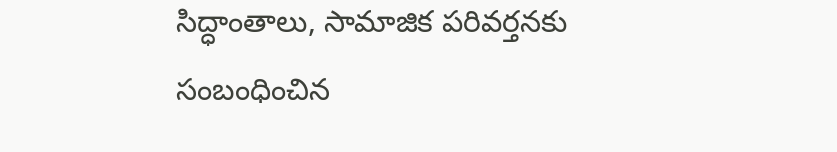సిద్ధాంతాలు, సామాజిక పరివర్తనకు సంబంధించిన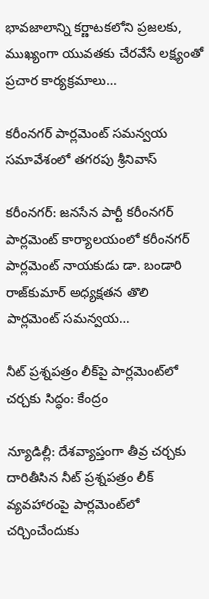భావజాలాన్ని కర్ణాటకలోని ప్రజలకు, ముఖ్యంగా యువతకు చేరవేసే లక్ష్యంతో ప్రచార కార్యక్రమాలు…

కరీంనగర్ పార్లమెంట్ సమన్వయ సమావేశంలో తగరపు శ్రీనివాస్

కరీంనగర్: జనసేన పార్టీ కరీంనగర్ పార్లమెంట్ కార్యాలయంలో కరీంనగర్ పార్లమెంట్ నాయకుడు డా. బండారి రాజ్‌కుమార్ అధ్యక్షతన తొలి పార్లమెంట్ సమన్వయ…

నీట్ ప్రశ్నపత్రం లీక్‌పై పార్లమెంట్‌లో చర్చకు సిద్ధం: కేంద్రం

న్యూడిల్లీ: దేశవ్యాప్తంగా తీవ్ర చర్చకు దారితీసిన నీట్ ప్రశ్నపత్రం లీక్ వ్యవహారంపై పార్లమెంట్‌లో చర్చించేందుకు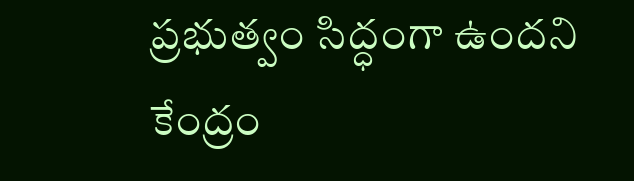ప్రభుత్వం సిద్ధంగా ఉందని కేంద్రం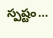స్పష్టం…